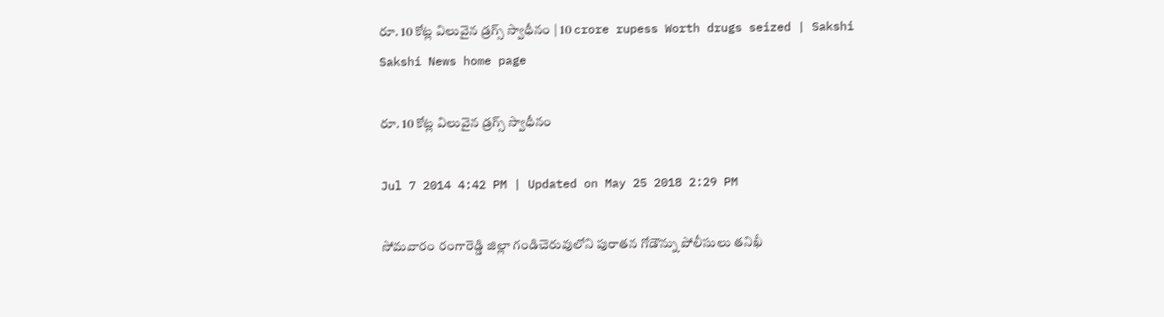రూ. 10 కోట్ల విలువైన డ్రగ్స్ స్వాధీనం | 10 crore rupess Worth drugs seized | Sakshi
Sakshi News home page

రూ. 10 కోట్ల విలువైన డ్రగ్స్ స్వాధీనం

Jul 7 2014 4:42 PM | Updated on May 25 2018 2:29 PM

సోమవారం రంగారెడ్డి జిల్లా గండిచెరువులోని పురాతన గోడౌన్ను పోలీసులు తనిఖీ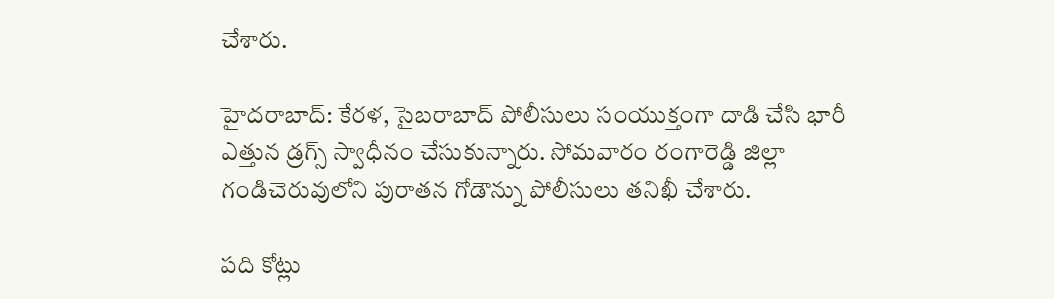చేశారు.

హైదరాబాద్: కేరళ, సైబరాబాద్ పోలీసులు సంయుక్తంగా దాడి చేసి భారీ ఎత్తున డ్రగ్స్ స్వాధీనం చేసుకున్నారు. సోమవారం రంగారెడ్డి జిల్లా గండిచెరువులోని పురాతన గోడౌన్ను పోలీసులు తనిఖీ చేశారు.

పది కోట్లు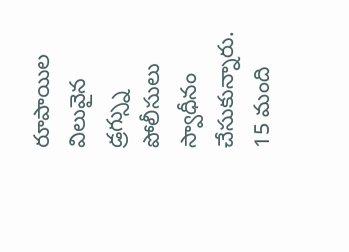రూపాయిల విలువైన డ్రగ్స్ను పోలీసులు స్వాధీనం చేసుకున్నారు. 15 మంది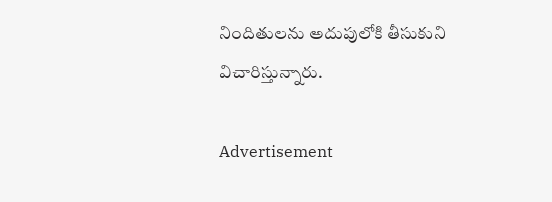నిందితులను అదుపులోకి తీసుకుని విచారిస్తున్నారు.

Advertisement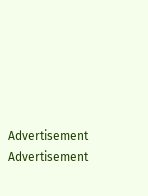Advertisement
Advertisement